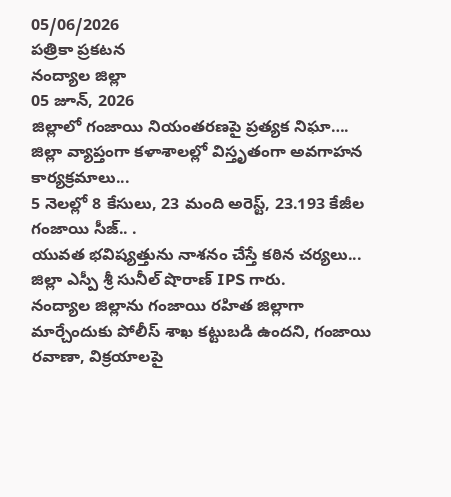05/06/2026
పత్రికా ప్రకటన
నంద్యాల జిల్లా
05 జూన్, 2026
జిల్లాలో గంజాయి నియంతరణపై ప్రత్యక నిఘా….
జిల్లా వ్యాప్తంగా కళాశాలల్లో విస్తృతంగా అవగాహన కార్యక్రమాలు...
5 నెలల్లో 8 కేసులు, 23 మంది అరెస్ట్, 23.193 కేజీల గంజాయి సీజ్.. .
యువత భవిష్యత్తును నాశనం చేస్తే కఠిన చర్యలు... జిల్లా ఎస్పీ శ్రీ సునీల్ షొరాణ్ IPS గారు.
నంద్యాల జిల్లాను గంజాయి రహిత జిల్లాగా మార్చేందుకు పోలీస్ శాఖ కట్టుబడి ఉందని, గంజాయి రవాణా, విక్రయాలపై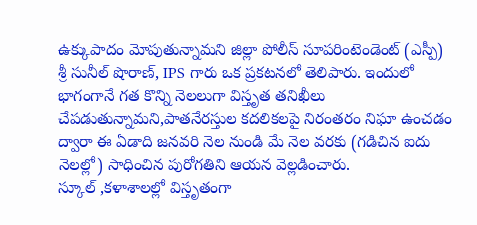ఉక్కుపాదం మోపుతున్నామని జిల్లా పోలీస్ సూపరింటెండెంట్ (ఎస్పీ) శ్రీ సునీల్ షొరాణ్, IPS గారు ఒక ప్రకటనలో తెలిపారు. ఇందులో భాగంగానే గత కొన్ని నెలలుగా విస్తృత తనిఖీలు చేపడుతున్నామని,పాతనేరస్తుల కదలికలపై నిరంతరం నిఘా ఉంచడం ద్వారా ఈ ఏడాది జనవరి నెల నుండి మే నెల వరకు (గడిచిన ఐదు నెలల్లో) సాధించిన పురోగతిని ఆయన వెల్లడించారు.
స్కూల్ ,కళాశాలల్లో విస్తృతంగా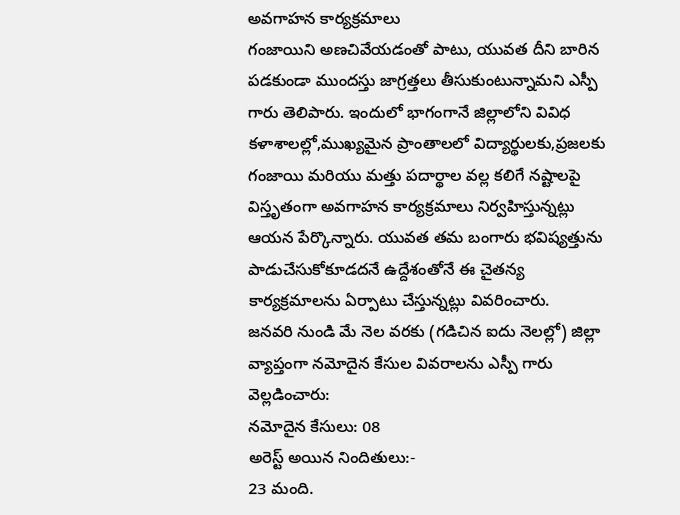అవగాహన కార్యక్రమాలు
గంజాయిని అణచివేయడంతో పాటు, యువత దీని బారిన పడకుండా ముందస్తు జాగ్రత్తలు తీసుకుంటున్నామని ఎస్పీ గారు తెలిపారు. ఇందులో భాగంగానే జిల్లాలోని వివిధ కళాశాలల్లో,ముఖ్యమైన ప్రాంతాలలో విద్యార్థులకు,ప్రజలకు గంజాయి మరియు మత్తు పదార్థాల వల్ల కలిగే నష్టాలపై విస్తృతంగా అవగాహన కార్యక్రమాలు నిర్వహిస్తున్నట్లు ఆయన పేర్కొన్నారు. యువత తమ బంగారు భవిష్యత్తును పాడుచేసుకోకూడదనే ఉద్దేశంతోనే ఈ చైతన్య కార్యక్రమాలను ఏర్పాటు చేస్తున్నట్లు వివరించారు.
జనవరి నుండి మే నెల వరకు (గడిచిన ఐదు నెలల్లో) జిల్లా వ్యాప్తంగా నమోదైన కేసుల వివరాలను ఎస్పీ గారు వెల్లడించారు:
నమోదైన కేసులు: 08
అరెస్ట్ అయిన నిందితులు:-
23 మంది.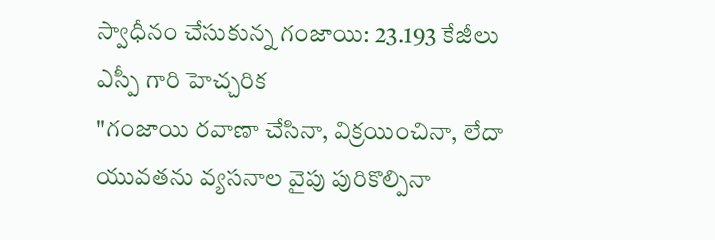స్వాధీనం చేసుకున్న గంజాయి: 23.193 కేజీలు
ఎస్పీ గారి హెచ్చరిక
"గంజాయి రవాణా చేసినా, విక్రయించినా, లేదా యువతను వ్యసనాల వైపు పురికొల్పినా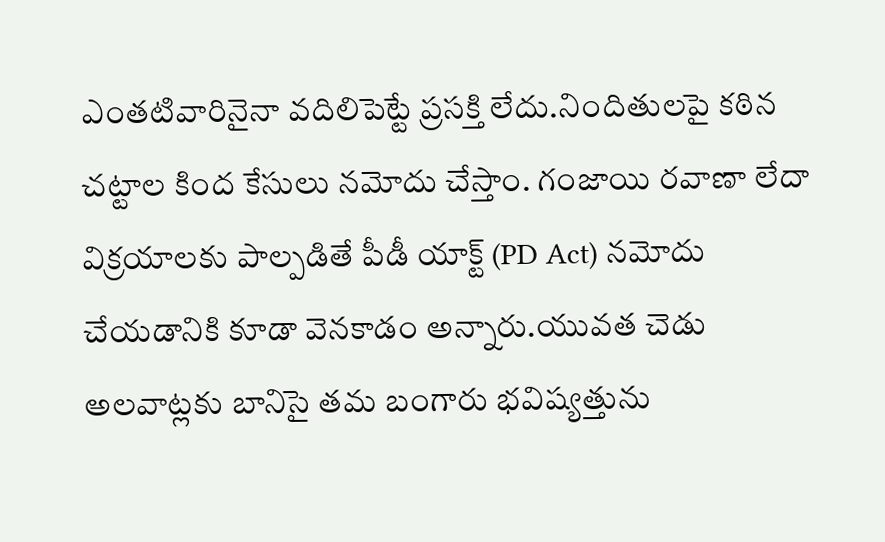ఎంతటివారినైనా వదిలిపెట్టే ప్రసక్తి లేదు.నిందితులపై కఠిన చట్టాల కింద కేసులు నమోదు చేస్తాం. గంజాయి రవాణా లేదా విక్రయాలకు పాల్పడితే పీడీ యాక్ట్ (PD Act) నమోదు చేయడానికి కూడా వెనకాడం అన్నారు.యువత చెడు అలవాట్లకు బానిసై తమ బంగారు భవిష్యత్తును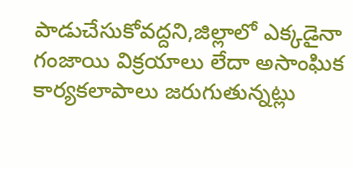పాడుచేసుకోవద్దని,జిల్లాలో ఎక్కడైనా గంజాయి విక్రయాలు లేదా అసాంఘిక కార్యకలాపాలు జరుగుతున్నట్లు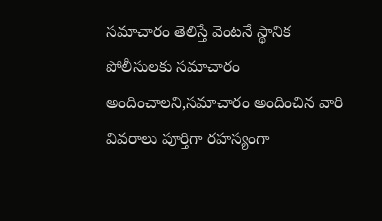సమాచారం తెలిస్తే వెంటనే స్థానిక పోలీసులకు సమాచారం అందించాలని,సమాచారం అందించిన వారి వివరాలు పూర్తిగా రహస్యంగా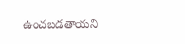ఉంచబడతాయని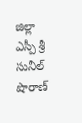జిల్లా ఎస్పీ శ్రీ సునీల్ షొరాణ్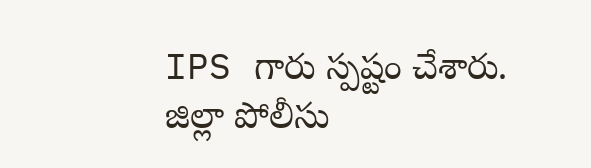IPS గారు స్పష్టం చేశారు.
జిల్లా పోలీసు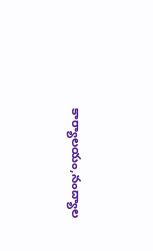కార్యాలయం,నంద్యాల